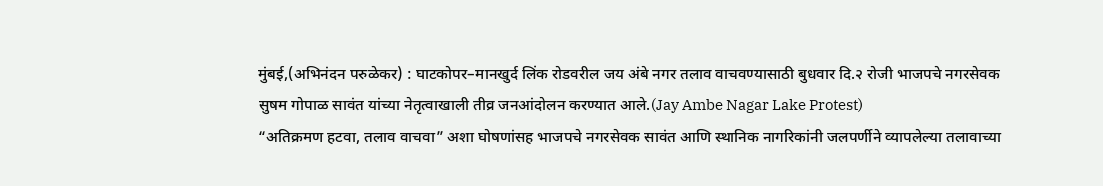मुंबई,(अभिनंदन परुळेकर) : घाटकोपर–मानखुर्द लिंक रोडवरील जय अंबे नगर तलाव वाचवण्यासाठी बुधवार दि.२ रोजी भाजपचे नगरसेवक सुषम गोपाळ सावंत यांच्या नेतृत्वाखाली तीव्र जनआंदोलन करण्यात आले.(Jay Ambe Nagar Lake Protest)
“अतिक्रमण हटवा, तलाव वाचवा” अशा घोषणांसह भाजपचे नगरसेवक सावंत आणि स्थानिक नागरिकांनी जलपर्णीने व्यापलेल्या तलावाच्या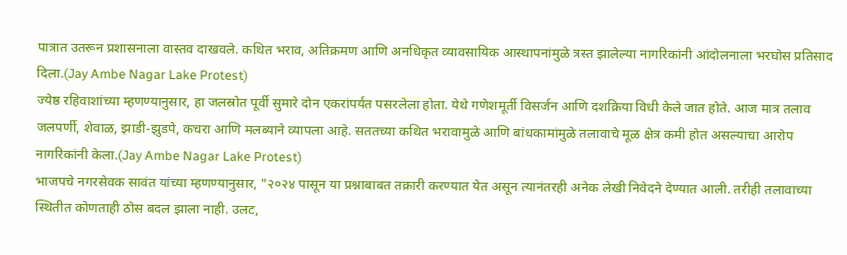पात्रात उतरून प्रशासनाला वास्तव दाखवले. कथित भराव, अतिक्रमण आणि अनधिकृत व्यावसायिक आस्थापनांमुळे त्रस्त झालेल्या नागरिकांनी आंदोलनाला भरघोस प्रतिसाद दिला.(Jay Ambe Nagar Lake Protest)
ज्येष्ठ रहिवाशांच्या म्हणण्यानुसार, हा जलस्रोत पूर्वी सुमारे दोन एकरांपर्यंत पसरलेला होता. येथे गणेशमूर्ती विसर्जन आणि दशक्रिया विधी केले जात होते. आज मात्र तलाव जलपर्णी, शेवाळ, झाडी-झुडपे, कचरा आणि मलब्याने व्यापला आहे. सततच्या कथित भरावामुळे आणि बांधकामांमुळे तलावाचे मूळ क्षेत्र कमी होत असल्याचा आरोप नागरिकांनी केला.(Jay Ambe Nagar Lake Protest)
भाजपचे नगरसेवक सावंत यांच्या म्हणण्यानुसार, "२०२४ पासून या प्रश्नाबाबत तक्रारी करण्यात येत असून त्यानंतरही अनेक लेखी निवेदने देण्यात आली. तरीही तलावाच्या स्थितीत कोणताही ठोस बदल झाला नाही. उलट,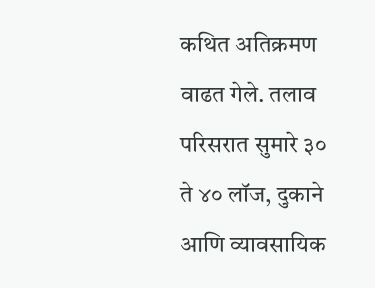कथित अतिक्रमण वाढत गेले. तलाव परिसरात सुमारे ३० ते ४० लॉज, दुकाने आणि व्यावसायिक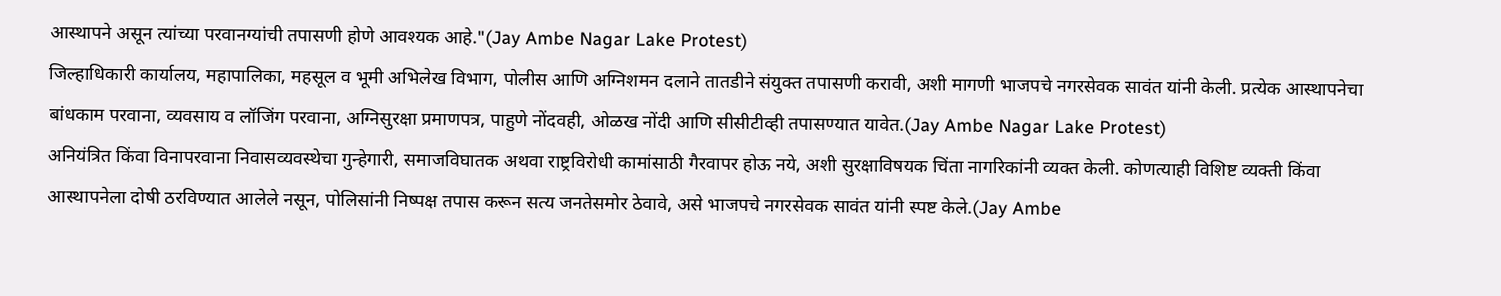आस्थापने असून त्यांच्या परवानग्यांची तपासणी होणे आवश्यक आहे."(Jay Ambe Nagar Lake Protest)
जिल्हाधिकारी कार्यालय, महापालिका, महसूल व भूमी अभिलेख विभाग, पोलीस आणि अग्निशमन दलाने तातडीने संयुक्त तपासणी करावी, अशी मागणी भाजपचे नगरसेवक सावंत यांनी केली. प्रत्येक आस्थापनेचा बांधकाम परवाना, व्यवसाय व लॉजिंग परवाना, अग्निसुरक्षा प्रमाणपत्र, पाहुणे नोंदवही, ओळख नोंदी आणि सीसीटीव्ही तपासण्यात यावेत.(Jay Ambe Nagar Lake Protest)
अनियंत्रित किंवा विनापरवाना निवासव्यवस्थेचा गुन्हेगारी, समाजविघातक अथवा राष्ट्रविरोधी कामांसाठी गैरवापर होऊ नये, अशी सुरक्षाविषयक चिंता नागरिकांनी व्यक्त केली. कोणत्याही विशिष्ट व्यक्ती किंवा आस्थापनेला दोषी ठरविण्यात आलेले नसून, पोलिसांनी निष्पक्ष तपास करून सत्य जनतेसमोर ठेवावे, असे भाजपचे नगरसेवक सावंत यांनी स्पष्ट केले.(Jay Ambe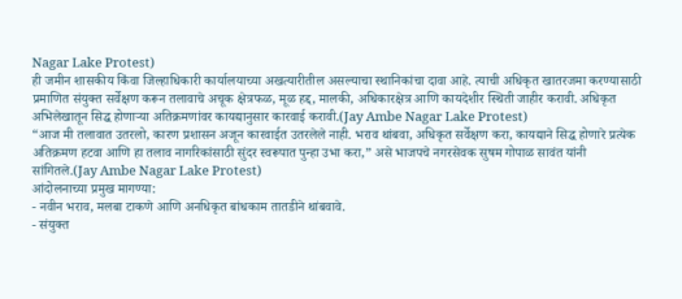Nagar Lake Protest)
ही जमीन शासकीय किंवा जिल्हाधिकारी कार्यालयाच्या अखत्यारीतील असल्याचा स्थानिकांचा दावा आहे. त्याची अधिकृत खातरजमा करण्यासाठी प्रमाणित संयुक्त सर्वेक्षण करून तलावाचे अचूक क्षेत्रफळ, मूळ हद्द, मालकी, अधिकारक्षेत्र आणि कायदेशीर स्थिती जाहीर करावी. अधिकृत अभिलेखातून सिद्ध होणाऱ्या अतिक्रमणांवर कायद्यानुसार कारवाई करावी.(Jay Ambe Nagar Lake Protest)
“आज मी तलावात उतरलो, कारण प्रशासन अजून कारवाईत उतरलेले नाही. भराव थांबवा, अधिकृत सर्वेक्षण करा, कायद्याने सिद्ध होणारे प्रत्येक अतिक्रमण हटवा आणि हा तलाव नागरिकांसाठी सुंदर स्वरूपात पुन्हा उभा करा,” असे भाजपचे नगरसेवक सुषम गोपाळ सावंत यांनी सांगितले.(Jay Ambe Nagar Lake Protest)
आंदोलनाच्या प्रमुख मागण्या:
- नवीन भराव, मलबा टाकणे आणि अनधिकृत बांधकाम तातडीने थांबवावे.
- संयुक्त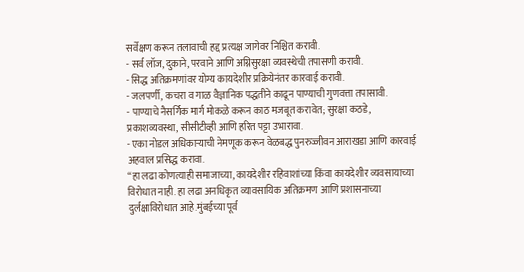सर्वेक्षण करून तलावाची हद्द प्रत्यक्ष जागेवर निश्चित करावी.
- सर्व लॉज, दुकाने, परवाने आणि अग्निसुरक्षा व्यवस्थेची तपासणी करावी.
- सिद्ध अतिक्रमणांवर योग्य कायदेशीर प्रक्रियेनंतर कारवाई करावी.
- जलपर्णी, कचरा व गाळ वैज्ञानिक पद्धतीने काढून पाण्याची गुणवत्ता तपासावी.
- पाण्याचे नैसर्गिक मार्ग मोकळे करून काठ मजबूत करावेत; सुरक्षा कठडे, प्रकाशव्यवस्था, सीसीटीव्ही आणि हरित पट्टा उभारावा.
- एका नोडल अधिकाऱ्याची नेमणूक करून वेळबद्ध पुनरुज्जीवन आराखडा आणि कारवाई अहवाल प्रसिद्ध करावा.
“हा लढा कोणत्याही समाजाच्या, कायदेशीर रहिवाशांच्या किंवा कायदेशीर व्यवसायाच्या विरोधात नाही. हा लढा अनधिकृत व्यावसायिक अतिक्रमण आणि प्रशासनाच्या दुर्लक्षाविरोधात आहे.मुंबईच्या पूर्व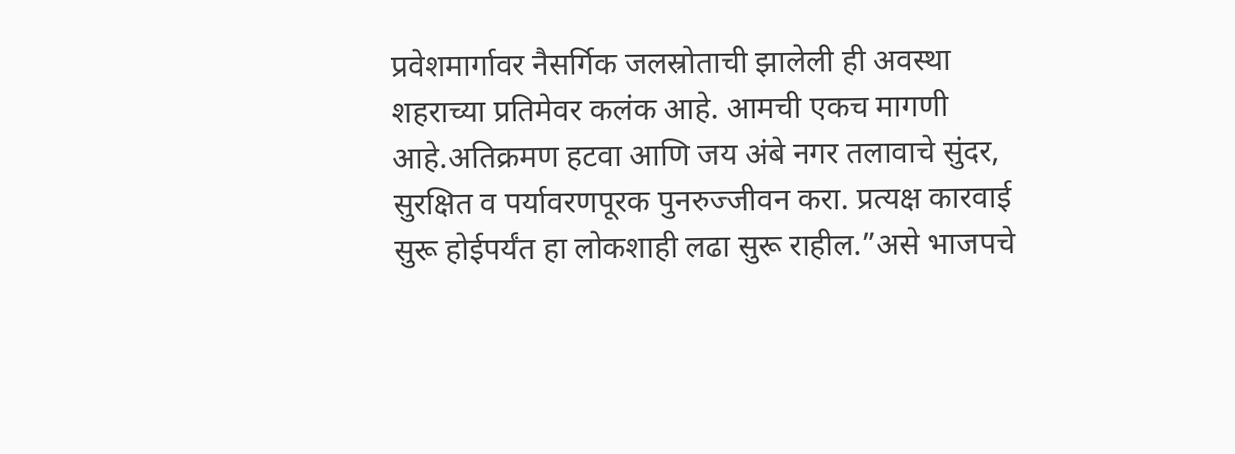प्रवेशमार्गावर नैसर्गिक जलस्रोताची झालेली ही अवस्था शहराच्या प्रतिमेवर कलंक आहे. आमची एकच मागणी आहे.अतिक्रमण हटवा आणि जय अंबे नगर तलावाचे सुंदर, सुरक्षित व पर्यावरणपूरक पुनरुज्जीवन करा. प्रत्यक्ष कारवाई सुरू होईपर्यंत हा लोकशाही लढा सुरू राहील.”असे भाजपचे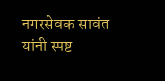नगरसेवक सावंत यांनी स्पष्ट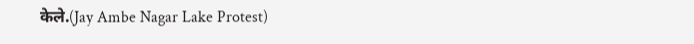केले.(Jay Ambe Nagar Lake Protest)